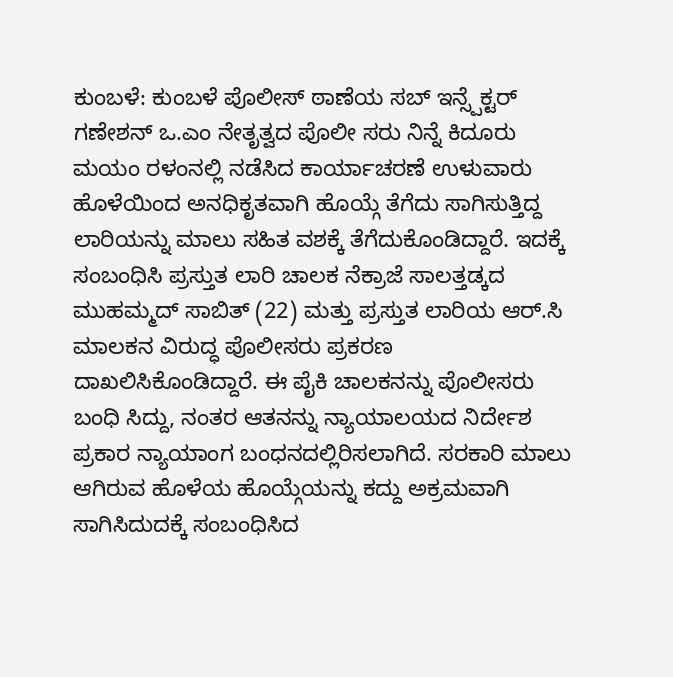ಕುಂಬಳೆ: ಕುಂಬಳೆ ಪೊಲೀಸ್ ಠಾಣೆಯ ಸಬ್ ಇನ್ಸ್ಪೆಕ್ಟರ್ ಗಣೇಶನ್ ಒ.ಎಂ ನೇತೃತ್ವದ ಪೊಲೀ ಸರು ನಿನ್ನೆ ಕಿದೂರು ಮಯಂ ರಳಂನಲ್ಲಿ ನಡೆಸಿದ ಕಾರ್ಯಾಚರಣೆ ಉಳುವಾರು ಹೊಳೆಯಿಂದ ಅನಧಿಕೃತವಾಗಿ ಹೊಯ್ಗೆ ತೆಗೆದು ಸಾಗಿಸುತ್ತಿದ್ದ ಲಾರಿಯನ್ನು ಮಾಲು ಸಹಿತ ವಶಕ್ಕೆ ತೆಗೆದುಕೊಂಡಿದ್ದಾರೆ. ಇದಕ್ಕೆ ಸಂಬಂಧಿಸಿ ಪ್ರಸ್ತುತ ಲಾರಿ ಚಾಲಕ ನೆಕ್ರಾಜೆ ಸಾಲತ್ತಡ್ಕದ ಮುಹಮ್ಮದ್ ಸಾಬಿತ್ (22) ಮತ್ತು ಪ್ರಸ್ತುತ ಲಾರಿಯ ಆರ್.ಸಿ ಮಾಲಕನ ವಿರುದ್ಧ ಪೊಲೀಸರು ಪ್ರಕರಣ ದಾಖಲಿಸಿಕೊಂಡಿದ್ದಾರೆ. ಈ ಪೈಕಿ ಚಾಲಕನನ್ನು ಪೊಲೀಸರು ಬಂಧಿ ಸಿದ್ದು, ನಂತರ ಆತನನ್ನು ನ್ಯಾಯಾಲಯದ ನಿರ್ದೇಶ ಪ್ರಕಾರ ನ್ಯಾಯಾಂಗ ಬಂಧನದಲ್ಲಿರಿಸಲಾಗಿದೆ. ಸರಕಾರಿ ಮಾಲು ಆಗಿರುವ ಹೊಳೆಯ ಹೊಯ್ಗೆಯನ್ನು ಕದ್ದು ಅಕ್ರಮವಾಗಿ ಸಾಗಿಸಿದುದಕ್ಕೆ ಸಂಬಂಧಿಸಿದ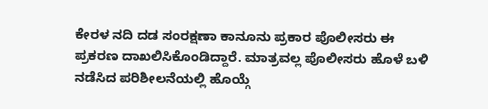ಕೇರಳ ನದಿ ದಡ ಸಂರಕ್ಷಣಾ ಕಾನೂನು ಪ್ರಕಾರ ಪೊಲೀಸರು ಈ ಪ್ರಕರಣ ದಾಖಲಿಸಿಕೊಂಡಿದ್ದಾರೆ. ಮಾತ್ರವಲ್ಲ ಪೊಲೀಸರು ಹೊಳೆ ಬಳಿ ನಡೆಸಿದ ಪರಿಶೀಲನೆಯಲ್ಲಿ ಹೊಯ್ಗೆ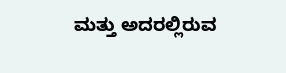ಮತ್ತು ಅದರಲ್ಲಿರುವ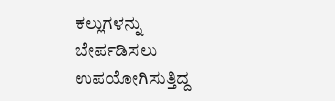ಕಲ್ಲುಗಳನ್ನು ಬೇರ್ಪಡಿಸಲು ಉಪಯೋಗಿಸುತ್ತಿದ್ದ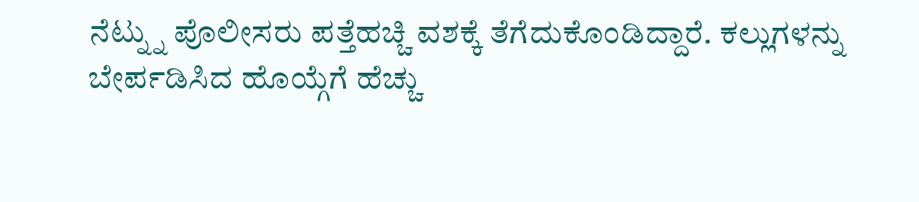ನೆಟ್ನ್ನು ಪೊಲೀಸರು ಪತ್ತೆಹಚ್ಚಿ ವಶಕ್ಕೆ ತೆಗೆದುಕೊಂಡಿದ್ದಾರೆ. ಕಲ್ಲುಗಳನ್ನು ಬೇರ್ಪಡಿಸಿದ ಹೊಯ್ಗೆಗೆ ಹೆಚ್ಚು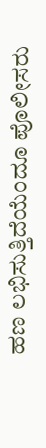ಹಣ ಲಭಿಸುತ್ತಿದೆಯೆಂದೂ ಪೊಲೀಸರು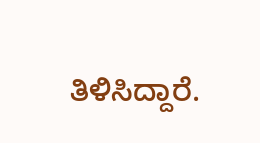ತಿಳಿಸಿದ್ದಾರೆ.